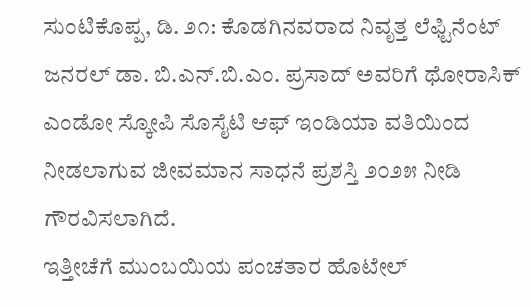ಸುಂಟಿಕೊಪ್ಪ, ಡಿ. ೨೧: ಕೊಡಗಿನವರಾದ ನಿವೃತ್ತ ಲೆಫ್ಟಿನೆಂಟ್ ಜನರಲ್ ಡಾ. ಬಿ.ಎನ್.ಬಿ.ಎಂ. ಪ್ರಸಾದ್ ಅವರಿಗೆ ಥೋರಾಸಿಕ್ ಎಂಡೋ ಸ್ಕೋಪಿ ಸೊಸೈಟಿ ಆಫ್ ಇಂಡಿಯಾ ವತಿಯಿಂದ ನೀಡಲಾಗುವ ಜೀವಮಾನ ಸಾಧನೆ ಪ್ರಶಸ್ತಿ ೨೦೨೫ ನೀಡಿ ಗೌರವಿಸಲಾಗಿದೆ.
ಇತ್ತೀಚೆಗೆ ಮುಂಬಯಿಯ ಪಂಚತಾರ ಹೊಟೇಲ್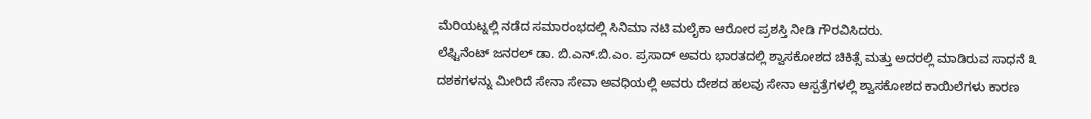ಮೆರಿಯಟ್ನಲ್ಲಿ ನಡೆದ ಸಮಾರಂಭದಲ್ಲಿ ಸಿನಿಮಾ ನಟಿ ಮಲೈಕಾ ಆರೋರ ಪ್ರಶಸ್ತಿ ನೀಡಿ ಗೌರವಿಸಿದರು.
ಲೆಫ್ಟಿನೆಂಟ್ ಜನರಲ್ ಡಾ. ಬಿ.ಎನ್.ಬಿ.ಎಂ. ಪ್ರಸಾದ್ ಅವರು ಭಾರತದಲ್ಲಿ ಶ್ವಾಸಕೋಶದ ಚಿಕಿತ್ಸೆ ಮತ್ತು ಅದರಲ್ಲಿ ಮಾಡಿರುವ ಸಾಧನೆ ೩ ದಶಕಗಳನ್ನು ಮೀರಿದೆ ಸೇನಾ ಸೇವಾ ಅವಧಿಯಲ್ಲಿ ಅವರು ದೇಶದ ಹಲವು ಸೇನಾ ಆಸ್ಪತ್ರೆಗಳಲ್ಲಿ ಶ್ವಾಸಕೋಶದ ಕಾಯಿಲೆಗಳು ಕಾರಣ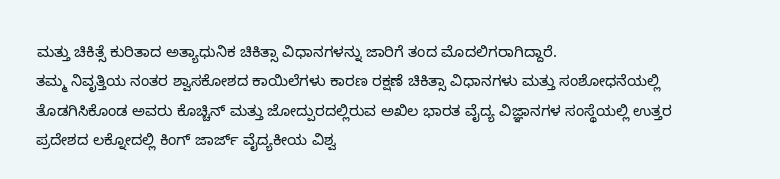ಮತ್ತು ಚಿಕಿತ್ಸೆ ಕುರಿತಾದ ಅತ್ಯಾಧುನಿಕ ಚಿಕಿತ್ಸಾ ವಿಧಾನಗಳನ್ನು ಜಾರಿಗೆ ತಂದ ಮೊದಲಿಗರಾಗಿದ್ದಾರೆ.
ತಮ್ಮ ನಿವೃತ್ತಿಯ ನಂತರ ಶ್ವಾಸಕೋಶದ ಕಾಯಿಲೆಗಳು ಕಾರಣ ರಕ್ಷಣೆ ಚಿಕಿತ್ಸಾ ವಿಧಾನಗಳು ಮತ್ತು ಸಂಶೋಧನೆಯಲ್ಲಿ ತೊಡಗಿಸಿಕೊಂಡ ಅವರು ಕೊಚ್ಚಿನ್ ಮತ್ತು ಜೋದ್ಪುರದಲ್ಲಿರುವ ಅಖಿಲ ಭಾರತ ವೈದ್ಯ ವಿಜ್ಞಾನಗಳ ಸಂಸ್ಥೆಯಲ್ಲಿ ಉತ್ತರ ಪ್ರದೇಶದ ಲಕ್ನೋದಲ್ಲಿ ಕಿಂಗ್ ಜಾರ್ಜ್ ವೈದ್ಯಕೀಯ ವಿಶ್ವ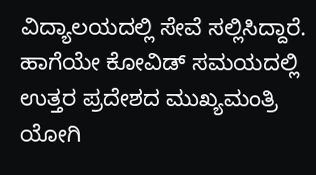ವಿದ್ಯಾಲಯದಲ್ಲಿ ಸೇವೆ ಸಲ್ಲಿಸಿದ್ದಾರೆ. ಹಾಗೆಯೇ ಕೋವಿಡ್ ಸಮಯದಲ್ಲಿ ಉತ್ತರ ಪ್ರದೇಶದ ಮುಖ್ಯಮಂತ್ರಿ ಯೋಗಿ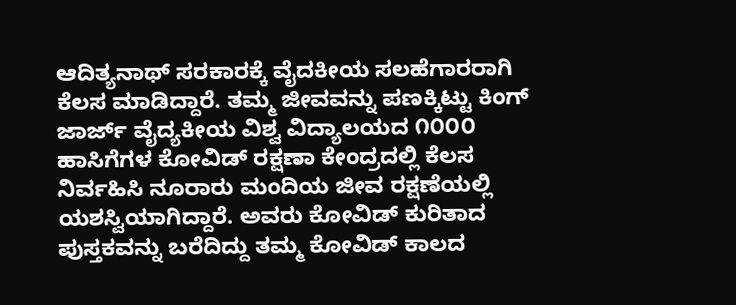ಆದಿತ್ಯನಾಥ್ ಸರಕಾರಕ್ಕೆ ವೈದಕೀಯ ಸಲಹೆಗಾರರಾಗಿ ಕೆಲಸ ಮಾಡಿದ್ದಾರೆ. ತಮ್ಮ ಜೀವವನ್ನು ಪಣಕ್ಕಿಟ್ಟು ಕಿಂಗ್ ಜಾರ್ಜ್ ವೈದ್ಯಕೀಯ ವಿಶ್ವ ವಿದ್ಯಾಲಯದ ೧೦೦೦ ಹಾಸಿಗೆಗಳ ಕೋವಿಡ್ ರಕ್ಷಣಾ ಕೇಂದ್ರದಲ್ಲಿ ಕೆಲಸ ನಿರ್ವಹಿಸಿ ನೂರಾರು ಮಂದಿಯ ಜೀವ ರಕ್ಷಣೆಯಲ್ಲಿ ಯಶಸ್ವಿಯಾಗಿದ್ದಾರೆ. ಅವರು ಕೋವಿಡ್ ಕುರಿತಾದ ಪುಸ್ತಕವನ್ನು ಬರೆದಿದ್ದು ತಮ್ಮ ಕೋವಿಡ್ ಕಾಲದ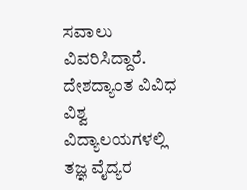ಸವಾಲು ವಿವರಿಸಿದ್ದಾರೆ. ದೇಶದ್ಯಾಂತ ವಿವಿಧ ವಿಶ್ವ ವಿದ್ಯಾಲಯಗಳಲ್ಲಿ ತಜ್ಞ ವೈದ್ಯರ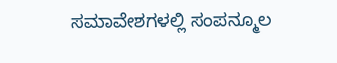ಸಮಾವೇಶಗಳಲ್ಲಿ ಸಂಪನ್ಮೂಲ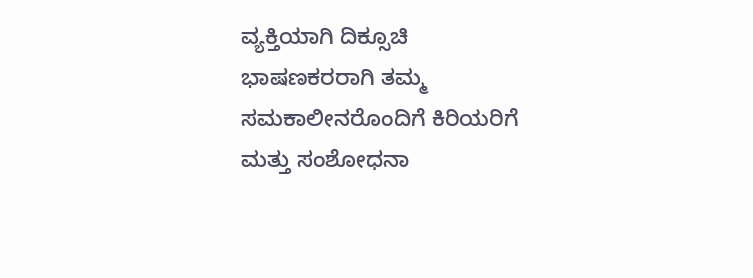ವ್ಯಕ್ತಿಯಾಗಿ ದಿಕ್ಸೂಚಿ ಭಾಷಣಕರರಾಗಿ ತಮ್ಮ ಸಮಕಾಲೀನರೊಂದಿಗೆ ಕಿರಿಯರಿಗೆ ಮತ್ತು ಸಂಶೋಧನಾ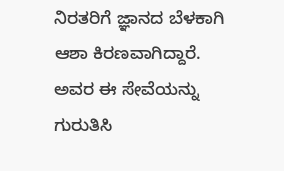ನಿರತರಿಗೆ ಜ್ಞಾನದ ಬೆಳಕಾಗಿ ಆಶಾ ಕಿರಣವಾಗಿದ್ದಾರೆ. ಅವರ ಈ ಸೇವೆಯನ್ನು ಗುರುತಿಸಿ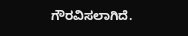ಗೌರವಿಸಲಾಗಿದೆ.